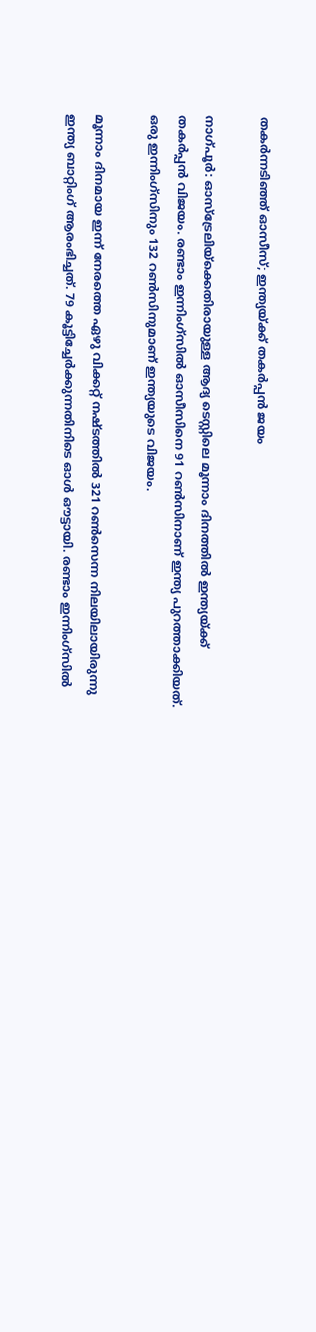തകര്‍ന്നടിഞ്ഞ് ഓസീസ്; ഇന്ത്യയ്ക്ക് തകര്‍പ്പന്‍ ജയം

നാഗ്പൂര്‍: ഓസ്‌ട്രേലിയ്‌ക്കെതിരായുള്ള ആദ്യ ടെസ്റ്റിലെ മൂന്നാം ദിനത്തില്‍ ഇന്ത്യയ്ക്ക് തകര്‍പ്പന്‍ വിജയം. രണ്ടാം ഇന്നിംഗ്സില്‍ ഓസീസിനെ 91 റണ്‍സിനാണ് ഇന്ത്യ പുറത്താക്കിയത്. ഒരു ഇന്നിംഗ്സിനും 132 റണ്‍സിനുമാണ് ഇന്ത്യയുടെ വിജയം.

മൂന്നാം ദിനമായ ഇന്ന് നേരത്തെ ഏഴു വിക്കറ്റ് നഷ്ടത്തില്‍ 321 റണ്‍സെന്ന നിലയിലായിരുന്നു ഇന്ത്യ ബാറ്റിംഗ് ആരംഭിച്ചത്. 79 കൂട്ടിച്ചേര്‍ക്കുന്നതിനിടെ ഓള്‍ ഔട്ടായി. രണ്ടാം ഇന്നിംഗ്സില്‍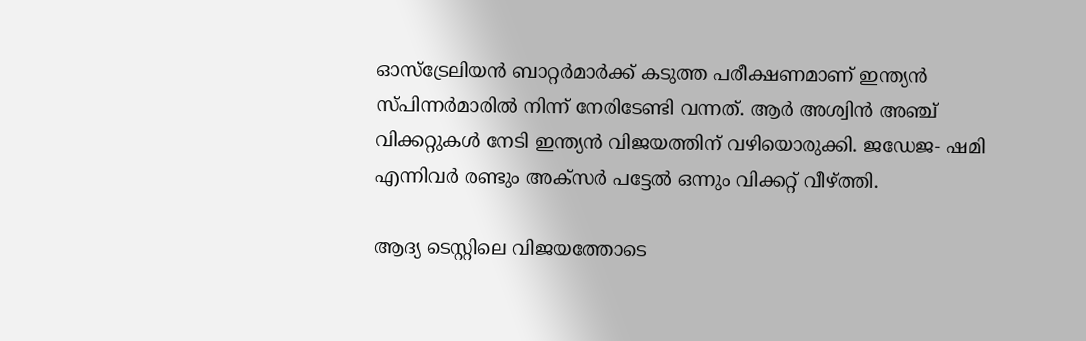ഓസ്‌ട്രേലിയന്‍ ബാറ്റര്‍മാര്‍ക്ക് കടുത്ത പരീക്ഷണമാണ് ഇന്ത്യന്‍ സ്പിന്നര്‍മാരില്‍ നിന്ന് നേരിടേണ്ടി വന്നത്. ആര്‍ അശ്വിന്‍ അഞ്ച് വിക്കറ്റുകള്‍ നേടി ഇന്ത്യന്‍ വിജയത്തിന് വഴിയൊരുക്കി. ജഡേജ- ഷമി എന്നിവര്‍ രണ്ടും അക്സര്‍ പട്ടേല്‍ ഒന്നും വിക്കറ്റ് വീഴ്ത്തി.

ആദ്യ ടെസ്റ്റിലെ വിജയത്തോടെ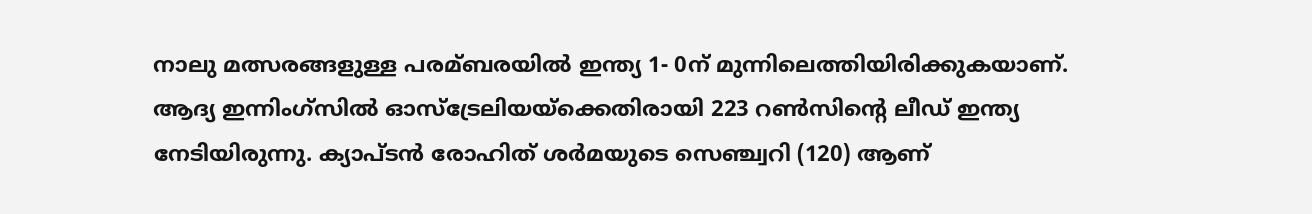നാലു മത്സരങ്ങളുള്ള പരമ്ബരയില്‍ ഇന്ത്യ 1- 0ന് മുന്നിലെത്തിയിരിക്കുകയാണ്. ആദ്യ ഇന്നിംഗ്സില്‍ ഓസ്‌ട്രേലിയയ്‌ക്കെതിരായി 223 റണ്‍സിന്റെ ലീഡ് ഇന്ത്യ നേടിയിരുന്നു. ക്യാപ്ടന്‍ രോഹിത് ശര്‍മയുടെ സെഞ്ച്വറി (120) ആണ്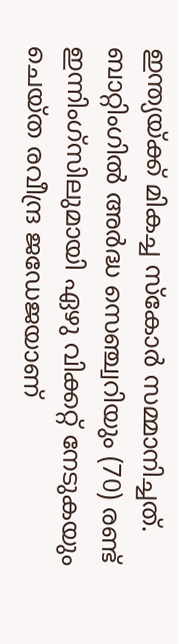ഇന്ത്യയ്ക്ക് മികച്ച സ്‌കോര്‍ സമ്മാനിച്ചത്. ബാറ്റിംഗില്‍ അര്‍ദ്ധ സെഞ്ച്വറിയും (70) രണ്ട് ഇന്നിംഗ്സിലുമായി ഏഴു വിക്കറ്റ് നേടുകയും ചെയ്ത രവീന്ദ്ര ജഡേജയാണ്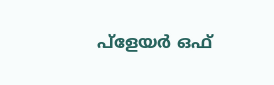പ്‌ളേയര്‍ ഒഫ്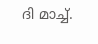ദി മാച്ച്.